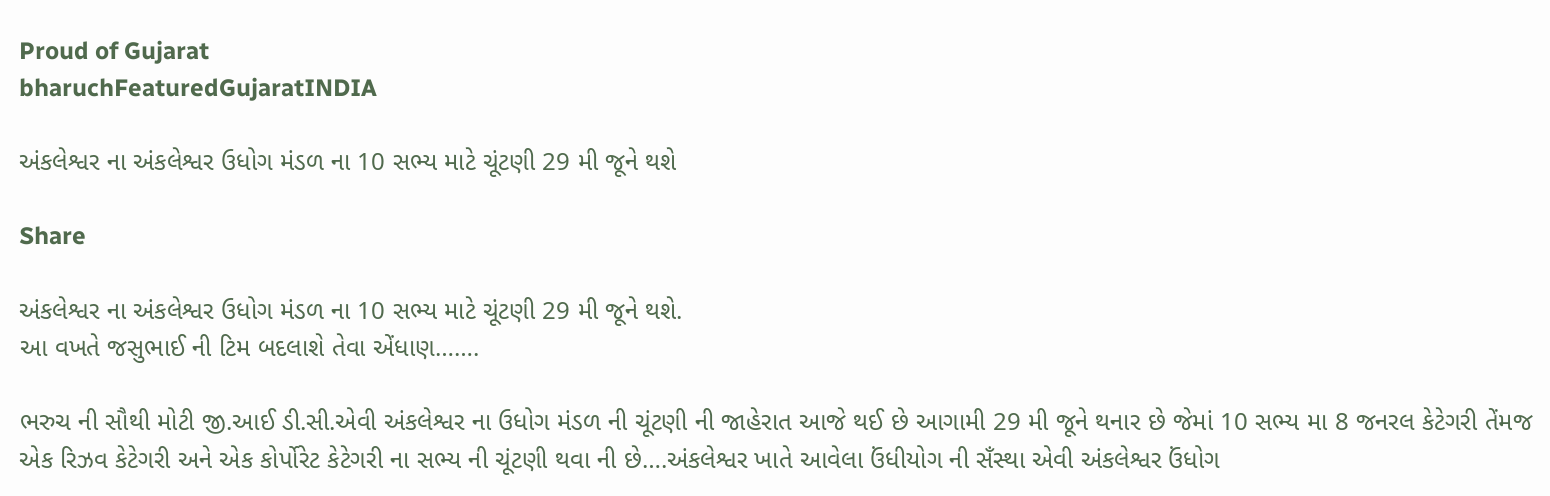Proud of Gujarat
bharuchFeaturedGujaratINDIA

અંકલેશ્વર ના અંકલેશ્વર ઉધોગ મંડળ ના 10 સભ્ય માટે ચૂંટણી 29 મી જૂને થશે

Share

અંકલેશ્વર ના અંકલેશ્વર ઉધોગ મંડળ ના 10 સભ્ય માટે ચૂંટણી 29 મી જૂને થશે.
આ વખતે જસુભાઈ ની ટિમ બદલાશે તેવા એંધાણ…….

ભરુચ ની સૌથી મોટી જી.આઈ ડી.સી.એવી અંકલેશ્વર ના ઉધોગ મંડળ ની ચૂંટણી ની જાહેરાત આજે થઈ છે આગામી 29 મી જૂને થનાર છે જેમાં 10 સભ્ય મા 8 જનરલ કેટેગરી તેંમજ એક રિઝવ કેટેગરી અને એક કોર્પોરેટ કેટેગરી ના સભ્ય ની ચૂંટણી થવા ની છે….અંકલેશ્વર ખાતે આવેલા ઉંધીયોગ ની સઁસ્થા એવી અંકલેશ્વર ઉંધોગ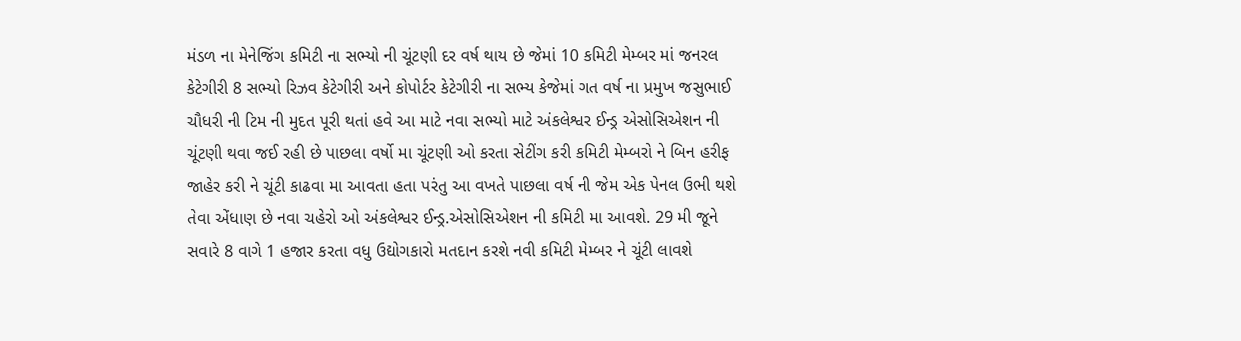મંડળ ના મેનેજિંગ કમિટી ના સભ્યો ની ચૂંટણી દર વર્ષ થાય છે જેમાં 10 કમિટી મેમ્બર માં જનરલ કેટેગીરી 8 સભ્યો રિઝવ કેટેગીરી અને કોપોર્ટર કેટેગીરી ના સભ્ય કેજેમાં ગત વર્ષ ના પ્રમુખ જસુભાઈ ચૌધરી ની ટિમ ની મુદત પૂરી થતાં હવે આ માટે નવા સભ્યો માટે અંકલેશ્વર ઈન્ડ્ર એસોસિએશન ની ચૂંટણી થવા જઈ રહી છે પાછલા વર્ષો મા ચૂંટણી ઓ કરતા સેટીંગ કરી કમિટી મેમ્બરો ને બિન હરીફ જાહેર કરી ને ચૂંટી કાઢવા મા આવતા હતા પરંતુ આ વખતે પાછલા વર્ષ ની જેમ એક પેનલ ઉભી થશે તેવા એંધાણ છે નવા ચહેરો ઓ અંકલેશ્વર ઈન્ડ્ર.એસોસિએશન ની કમિટી મા આવશે. 29 મી જૂને સવારે 8 વાગે 1 હજાર કરતા વધુ ઉદ્યોગકારો મતદાન કરશે નવી કમિટી મેમ્બર ને ચૂંટી લાવશે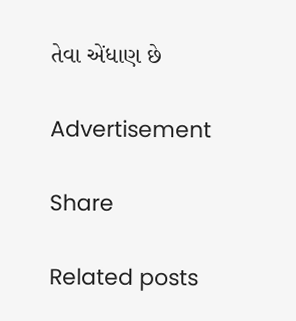તેવા એંધાણ છે

Advertisement

Share

Related posts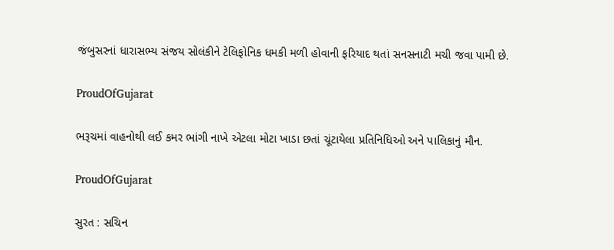જંબુસરનાં ધારાસભ્ય સંજય સોલંકીને ટેલિફોનિક ધમકી મળી હોવાની ફરિયાદ થતાં સનસનાટી મચી જવા પામી છે.

ProudOfGujarat

ભરૂચમાં વાહનોથી લઈ કમર ભાંગી નાખે એટલા મોટા ખાડા છતાં ચૂંટાયેલા પ્રતિનિધિઓ અને પાલિકાનું મૌન.

ProudOfGujarat

સુરત : સચિન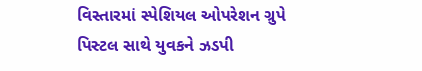વિસ્તારમાં સ્પેશિયલ ઓપરેશન ગ્રુપે પિસ્ટલ સાથે યુવકને ઝડપી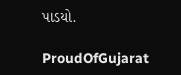પાડયો.

ProudOfGujarat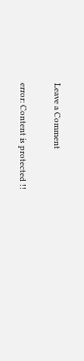Leave a Comment

error: Content is protected !!